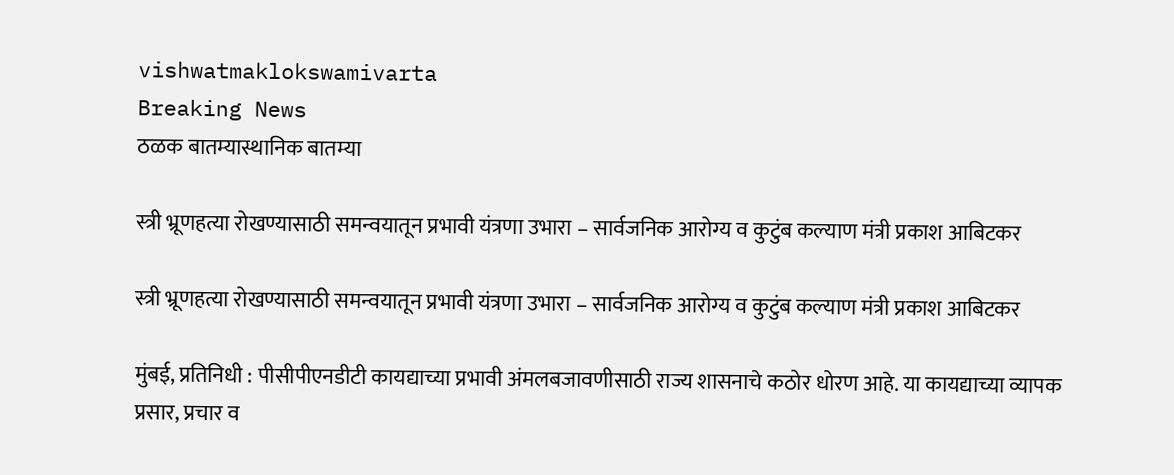vishwatmaklokswamivarta
Breaking News
ठळक बातम्यास्थानिक बातम्या

स्त्री भ्रूणहत्या रोखण्यासाठी समन्वयातून प्रभावी यंत्रणा उभारा – सार्वजनिक आरोग्य व कुटुंब कल्याण मंत्री प्रकाश आबिटकर

स्त्री भ्रूणहत्या रोखण्यासाठी समन्वयातून प्रभावी यंत्रणा उभारा – सार्वजनिक आरोग्य व कुटुंब कल्याण मंत्री प्रकाश आबिटकर

मुंबई, प्रतिनिधी : पीसीपीएनडीटी कायद्याच्या प्रभावी अंमलबजावणीसाठी राज्य शासनाचे कठोर धोरण आहे. या कायद्याच्या व्यापक प्रसार, प्रचार व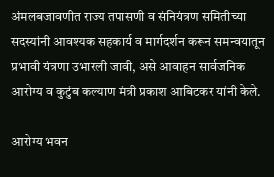अंमलबजावणीत राज्य तपासणी व संनियंत्रण समितीच्या सदस्यांनी आवश्यक सहकार्य व मार्गदर्शन करून समन्वयातून प्रभावी यंत्रणा उभारली जावी, असे आवाहन सार्वजनिक आरोग्य व कुटुंब कल्याण मंत्री प्रकाश आबिटकर यांनी केले.

आरोग्य भवन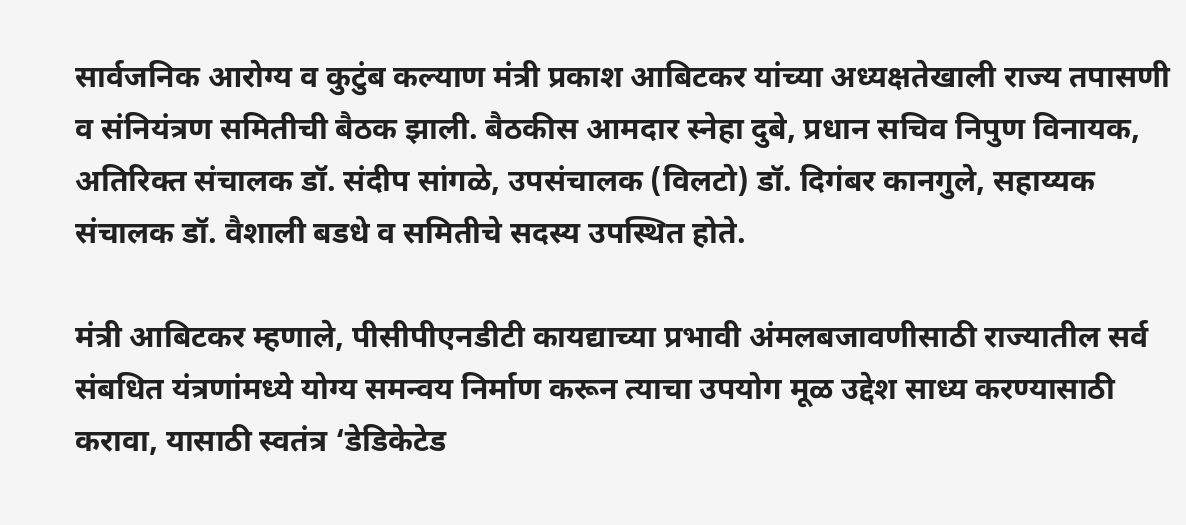सार्वजनिक आरोग्य व कुटुंब कल्याण मंत्री प्रकाश आबिटकर यांच्या अध्यक्षतेखाली राज्य तपासणी व संनियंत्रण समितीची बैठक झाली. बैठकीस आमदार स्नेहा दुबे, प्रधान सचिव निपुण विनायक, अतिरिक्त संचालक डॉ. संदीप सांगळे, उपसंचालक (विलटो) डॉ. दिगंबर कानगुले, सहाय्यक संचालक डॉ. वैशाली बडधे व समितीचे सदस्य उपस्थित होते.

मंत्री आबिटकर म्हणाले, पीसीपीएनडीटी कायद्याच्या प्रभावी अंमलबजावणीसाठी राज्यातील सर्व संबधित यंत्रणांमध्ये योग्य समन्वय निर्माण करून त्याचा उपयोग मूळ उद्देश साध्य करण्यासाठी करावा, यासाठी स्वतंत्र ‘डेडिकेटेड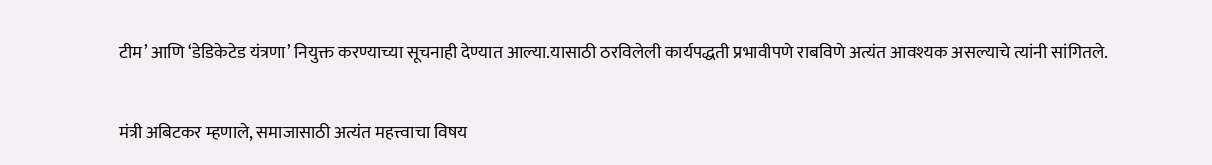टीम’ आणि ‘डेडिकेटेड यंत्रणा’ नियुक्त करण्याच्या सूचनाही देण्यात आल्या.यासाठी ठरविलेली कार्यपद्धती प्रभावीपणे राबविणे अत्यंत आवश्यक असल्याचे त्यांनी सांगितले.

मंत्री अबिटकर म्हणाले, समाजासाठी अत्यंत महत्त्वाचा विषय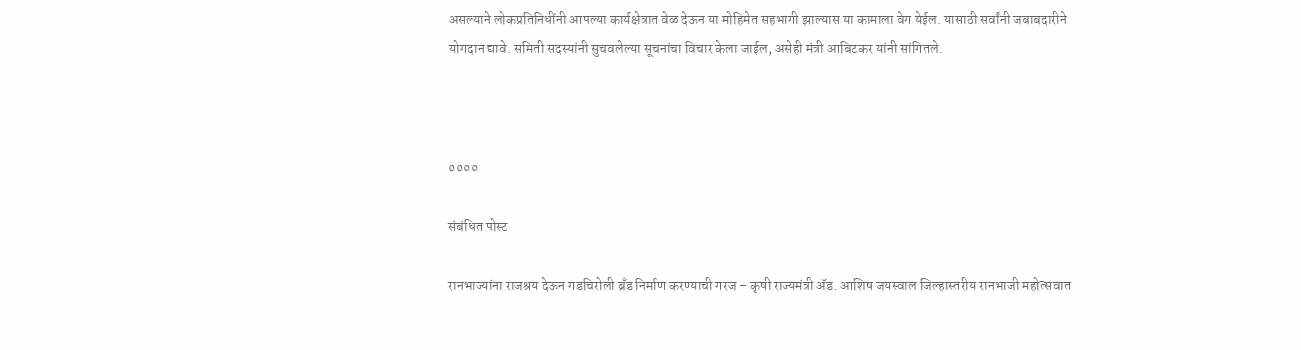असल्याने लोकप्रतिनिधींनी आपल्या कार्यक्षेत्रात वेळ देऊन या मोहिमेत सहभागी झाल्यास या कामाला वेग येईल. यासाठी सर्वांनी जबाबदारीने योगदान द्यावे. समिती सदस्यांनी सुचवलेल्या सूचनांचा विचार केला जाईल, असेही मंत्री आबिटकर यांनी सांगितले.



००००

संबंधित पोस्ट

रानभाज्यांना राजश्रय देऊन गडचिरोली ब्रँड निर्माण करण्याची गरज – कृषी राज्यमंत्री ॲड. आशिष जयस्वाल जिल्हास्तरीय रानभाजी महोत्सवात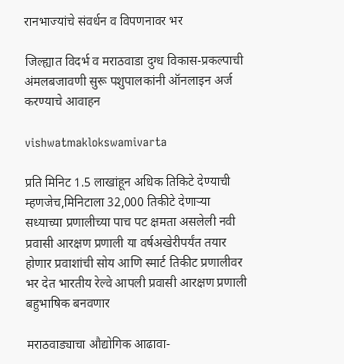रानभाज्यांचे संवर्धन व विपणनावर भर

जिल्ह्यात विदर्भ व मराठवाडा दुग्ध विकास-प्रकल्पाची अंमलबजावणी सुरू पशुपालकांनी ऑनलाइन अर्ज करण्याचे आवाहन

vishwatmaklokswamivarta

प्रति मिनिट 1.5 लाखांहून अधिक तिकिटे देण्याची म्हणजेच,मिनिटाला 32,000 तिकीटे देणाऱ्या सध्याच्या प्रणालीच्या पाच पट क्षमता असलेली नवी प्रवासी आरक्षण प्रणाली या वर्षअखेरीपर्यंत तयार होणार प्रवाशांची सोय आणि स्मार्ट तिकीट प्रणालीवर भर देत भारतीय रेल्वे आपली प्रवासी आरक्षण प्रणाली बहुभाषिक बनवणार

मराठवाड्याचा औद्योगिक आढावा-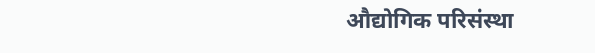औद्योगिक परिसंस्था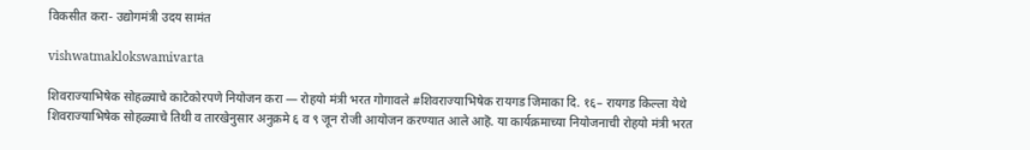विकसीत करा- उद्योगमंत्री उदय सामंत

vishwatmaklokswamivarta

शिवराज्याभिषेक सोहळ्याचे काटेकोरपणे नियोजन करा — रोहयो मंत्री भरत गोगावले #शिवराज्याभिषेक रायगड जिमाका दि. १६– रायगड किल्ला येथे शिवराज्याभिषेक सोहळ्याचे तिथी व तारखेनुसार अनुक्रमे ६ व ९ जून रोजी आयोजन करण्यात आले आहॆ. या कार्यक्रमाच्या नियोजनाची रोहयो मंत्री भरत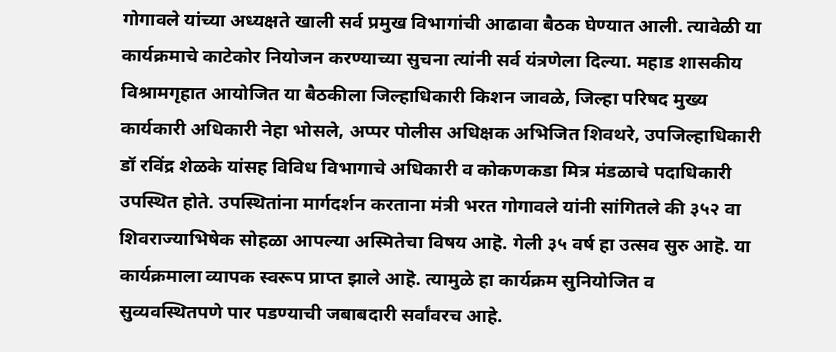गोगावले यांच्या अध्यक्षते खाली सर्व प्रमुख विभागांची आढावा बैठक घेण्यात आली. त्यावेळी या कार्यक्रमाचे काटेकोर नियोजन करण्याच्या सुचना त्यांनी सर्व यंत्रणेला दिल्या. महाड शासकीय विश्रामगृहात आयोजित या बैठकीला जिल्हाधिकारी किशन जावळे, जिल्हा परिषद मुख्य कार्यकारी अधिकारी नेहा भोसले, अप्पर पोलीस अधिक्षक अभिजित शिवथरे, उपजिल्हाधिकारी डॉ रविंद्र शेळके यांसह विविध विभागाचे अधिकारी व कोकणकडा मित्र मंडळाचे पदाधिकारी उपस्थित होते. उपस्थितांना मार्गदर्शन करताना मंत्री भरत गोगावले यांनी सांगितले की ३५२ वा शिवराज्याभिषेक सोहळा आपल्या अस्मितेचा विषय आहॆ. गेली ३५ वर्ष हा उत्सव सुरु आहॆ. या कार्यक्रमाला व्यापक स्वरूप प्राप्त झाले आहॆ. त्यामुळे हा कार्यक्रम सुनियोजित व सुव्यवस्थितपणे पार पडण्याची जबाबदारी सर्वांवरच आहे.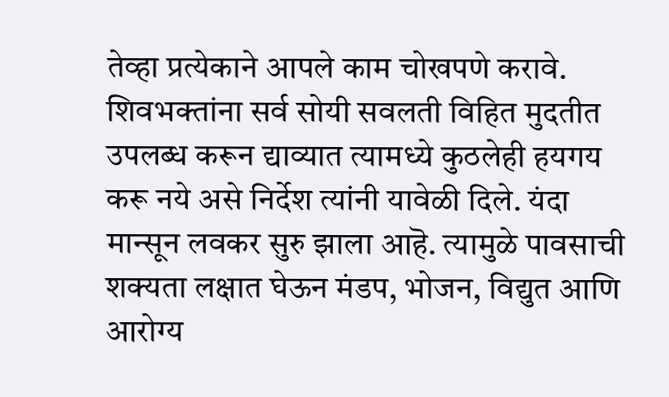तेव्हा प्रत्येकाने आपले काम चोखपणे करावे. शिवभक्तांना सर्व सोयी सवलती विहित मुदतीत उपलब्ध करून द्याव्यात त्यामध्ये कुठलेही हयगय करू नये असे निर्देश त्यांनी यावेळी दिले. यंदा मान्सून लवकर सुरु झाला आहॆ. त्यामुळे पावसाची शक्यता लक्षात घेऊन मंडप, भोजन, विद्युत आणि आरोग्य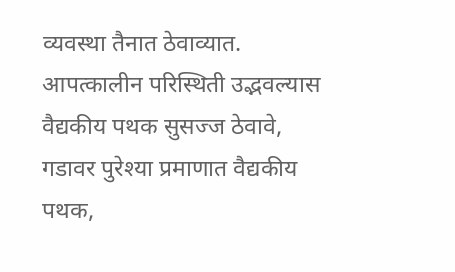व्यवस्था तैनात ठेवाव्यात. आपत्कालीन परिस्थिती उद्भवल्यास वैद्यकीय पथक सुसज्ज ठेवावे, गडावर पुरेश्या प्रमाणात वैद्यकीय पथक,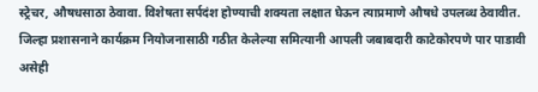स्ट्रेचर, औषधसाठा ठेवावा. विशेषता सर्पदंश होण्याची शक्यता लक्षात घेऊन त्याप्रमाणे औषधे उपलब्ध ठेवावीत. जिल्हा प्रशासनाने कार्यक्रम नियोजनासाठी गठीत केलेल्या समित्यानी आपली जबाबदारी काटेकोरपणे पार पाडावी असेही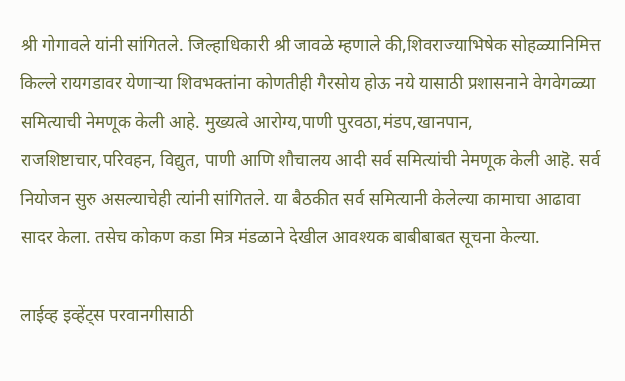श्री गोगावले यांनी सांगितले. जिल्हाधिकारी श्री जावळे म्हणाले की,शिवराज्याभिषेक सोहळ्यानिमित्त किल्ले रायगडावर येणाऱ्या शिवभक्तांना कोणतीही गैरसोय होऊ नये यासाठी प्रशासनाने वेगवेगळ्या समित्याची नेमणूक केली आहे. मुख्यत्वे आरोग्य,पाणी पुरवठा,मंडप,खानपान, राजशिष्टाचार,परिवहन, विद्युत, पाणी आणि शौचालय आदी सर्व समित्यांची नेमणूक केली आहॆ. सर्व नियोजन सुरु असल्याचेही त्यांनी सांगितले. या बैठकीत सर्व समित्यानी केलेल्या कामाचा आढावा सादर केला. तसेच कोकण कडा मित्र मंडळाने देखील आवश्यक बाबीबाबत सूचना केल्या.

लाईव्ह इव्हेंट्स परवानगीसाठी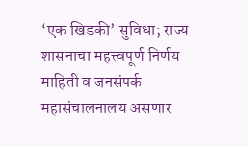‘एक खिडकी’ सुविधा; राज्य शासनाचा महत्त्वपूर्ण निर्णय माहिती व जनसंपर्क महासंचालनालय असणार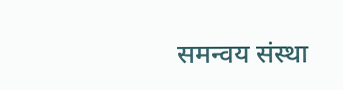समन्वय संस्था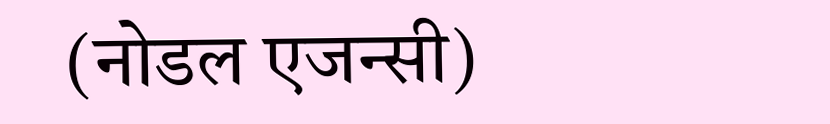(नोडल एजन्सी)